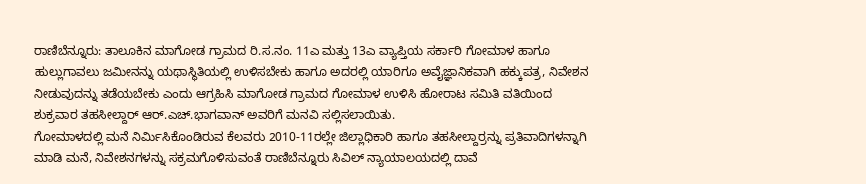ರಾಣಿಬೆನ್ನೂರು: ತಾಲೂಕಿನ ಮಾಗೋಡ ಗ್ರಾಮದ ರಿ.ಸ.ನಂ. 11ಎ ಮತ್ತು 13ಎ ವ್ಯಾಪ್ತಿಯ ಸರ್ಕಾರಿ ಗೋಮಾಳ ಹಾಗೂ ಹುಲ್ಲುಗಾವಲು ಜಮೀನನ್ನು ಯಥಾಸ್ಥಿತಿಯಲ್ಲಿ ಉಳಿಸಬೇಕು ಹಾಗೂ ಅದರಲ್ಲಿ ಯಾರಿಗೂ ಅವೈಜ್ಞಾನಿಕವಾಗಿ ಹಕ್ಕುಪತ್ರ, ನಿವೇಶನ ನೀಡುವುದನ್ನು ತಡೆಯಬೇಕು ಎಂದು ಆಗ್ರಹಿಸಿ ಮಾಗೋಡ ಗ್ರಾಮದ ಗೋಮಾಳ ಉಳಿಸಿ ಹೋರಾಟ ಸಮಿತಿ ವತಿಯಿಂದ ಶುಕ್ರವಾರ ತಹಸೀಲ್ದಾರ್ ಆರ್.ಎಚ್.ಭಾಗವಾನ್ ಅವರಿಗೆ ಮನವಿ ಸಲ್ಲಿಸಲಾಯಿತು.
ಗೋಮಾಳದಲ್ಲಿ ಮನೆ ನಿರ್ಮಿಸಿಕೊಂಡಿರುವ ಕೆಲವರು 2010-11ರಲ್ಲೇ ಜಿಲ್ಲಾಧಿಕಾರಿ ಹಾಗೂ ತಹಸೀಲ್ದಾರ್ರನ್ನು ಪ್ರತಿವಾದಿಗಳನ್ನಾಗಿ ಮಾಡಿ ಮನೆ, ನಿವೇಶನಗಳನ್ನು ಸಕ್ರಮಗೊಳಿಸುವಂತೆ ರಾಣಿಬೆನ್ನೂರು ಸಿವಿಲ್ ನ್ಯಾಯಾಲಯದಲ್ಲಿ ದಾವೆ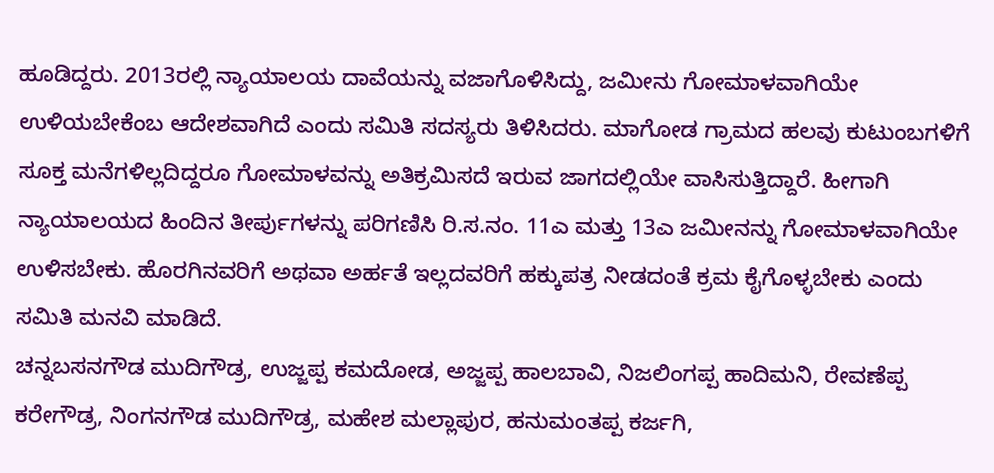ಹೂಡಿದ್ದರು. 2013ರಲ್ಲಿ ನ್ಯಾಯಾಲಯ ದಾವೆಯನ್ನು ವಜಾಗೊಳಿಸಿದ್ದು, ಜಮೀನು ಗೋಮಾಳವಾಗಿಯೇ ಉಳಿಯಬೇಕೆಂಬ ಆದೇಶವಾಗಿದೆ ಎಂದು ಸಮಿತಿ ಸದಸ್ಯರು ತಿಳಿಸಿದರು. ಮಾಗೋಡ ಗ್ರಾಮದ ಹಲವು ಕುಟುಂಬಗಳಿಗೆ ಸೂಕ್ತ ಮನೆಗಳಿಲ್ಲದಿದ್ದರೂ ಗೋಮಾಳವನ್ನು ಅತಿಕ್ರಮಿಸದೆ ಇರುವ ಜಾಗದಲ್ಲಿಯೇ ವಾಸಿಸುತ್ತಿದ್ದಾರೆ. ಹೀಗಾಗಿ ನ್ಯಾಯಾಲಯದ ಹಿಂದಿನ ತೀರ್ಪುಗಳನ್ನು ಪರಿಗಣಿಸಿ ರಿ.ಸ.ನಂ. 11ಎ ಮತ್ತು 13ಎ ಜಮೀನನ್ನು ಗೋಮಾಳವಾಗಿಯೇ ಉಳಿಸಬೇಕು. ಹೊರಗಿನವರಿಗೆ ಅಥವಾ ಅರ್ಹತೆ ಇಲ್ಲದವರಿಗೆ ಹಕ್ಕುಪತ್ರ ನೀಡದಂತೆ ಕ್ರಮ ಕೈಗೊಳ್ಳಬೇಕು ಎಂದು ಸಮಿತಿ ಮನವಿ ಮಾಡಿದೆ.
ಚನ್ನಬಸನಗೌಡ ಮುದಿಗೌಡ್ರ, ಉಜ್ಜಪ್ಪ ಕಮದೋಡ, ಅಜ್ಜಪ್ಪ ಹಾಲಬಾವಿ, ನಿಜಲಿಂಗಪ್ಪ ಹಾದಿಮನಿ, ರೇವಣೆಪ್ಪ ಕರೇಗೌಡ್ರ, ನಿಂಗನಗೌಡ ಮುದಿಗೌಡ್ರ, ಮಹೇಶ ಮಲ್ಲಾಪುರ, ಹನುಮಂತಪ್ಪ ಕರ್ಜಗಿ,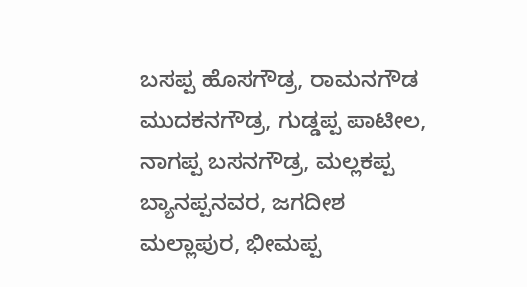ಬಸಪ್ಪ ಹೊಸಗೌಡ್ರ, ರಾಮನಗೌಡ ಮುದಕನಗೌಡ್ರ, ಗುಡ್ಡಪ್ಪ ಪಾಟೀಲ, ನಾಗಪ್ಪ ಬಸನಗೌಡ್ರ, ಮಲ್ಲಕಪ್ಪ ಬ್ಯಾನಪ್ಪನವರ, ಜಗದೀಶ ಮಲ್ಲಾಪುರ, ಭೀಮಪ್ಪ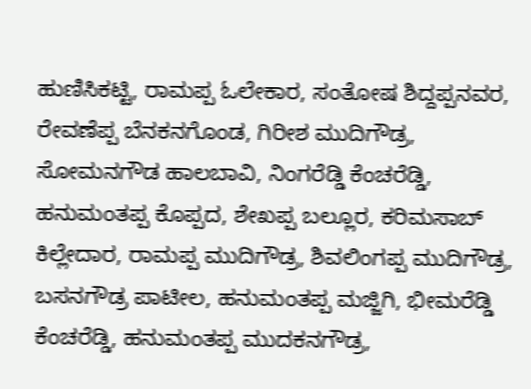ಹುಣಿಸಿಕಟ್ಟಿ, ರಾಮಪ್ಪ ಓಲೇಕಾರ, ಸಂತೋಷ ಶಿದ್ದಪ್ಪನವರ, ರೇವಣೆಪ್ಪ ಬೆನಕನಗೊಂಡ, ಗಿರೀಶ ಮುದಿಗೌಡ್ರ, ಸೋಮನಗೌಡ ಹಾಲಬಾವಿ, ನಿಂಗರೆಡ್ಡಿ ಕೆಂಚರೆಡ್ಡಿ, ಹನುಮಂತಪ್ಪ ಕೊಪ್ಪದ, ಶೇಖಪ್ಪ ಬಲ್ಲೂರ, ಕರಿಮಸಾಬ್ ಕಿಲ್ಲೇದಾರ, ರಾಮಪ್ಪ ಮುದಿಗೌಡ್ರ, ಶಿವಲಿಂಗಪ್ಪ ಮುದಿಗೌಡ್ರ, ಬಸನಗೌಡ್ರ ಪಾಟೀಲ, ಹನುಮಂತಪ್ಪ ಮಜ್ಜಿಗಿ, ಭೀಮರೆಡ್ಡಿ ಕೆಂಚರೆಡ್ಡಿ, ಹನುಮಂತಪ್ಪ ಮುದಕನಗೌಡ್ರ,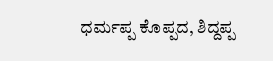ಧರ್ಮಪ್ಪ ಕೊಪ್ಪದ, ಶಿದ್ದಪ್ಪ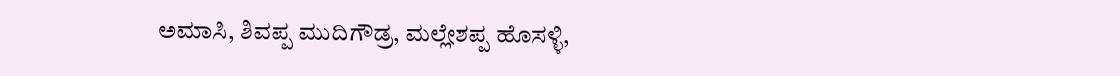ಅಮಾಸಿ, ಶಿವಪ್ಪ ಮುದಿಗೌಡ್ರ, ಮಲ್ಲೇಶಪ್ಪ ಹೊಸಳ್ಳಿ,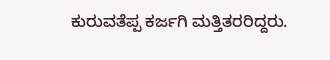ಕುರುವತೆಪ್ಪ ಕರ್ಜಗಿ ಮತ್ತಿತರರಿದ್ದರು.